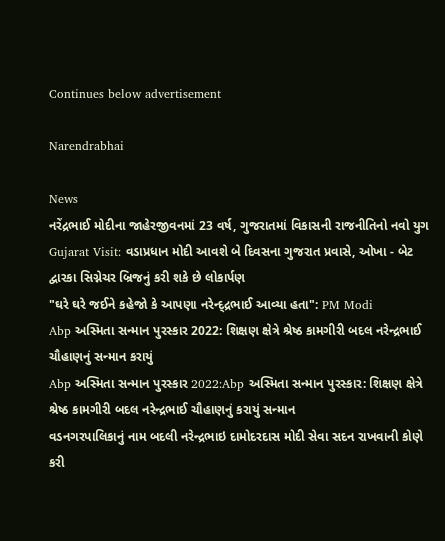Continues below advertisement

Narendrabhai

News
નરેંદ્રભાઈ મોદીના જાહેરજીવનમાં 23 વર્ષ, ગુજરાતમાં વિકાસની રાજનીતિનો નવો યુગ
Gujarat Visit: વડાપ્રધાન મોદી આવશે બે દિવસના ગુજરાત પ્રવાસે, ઓખા - બેટ દ્વારકા સિગ્નેચર બ્રિજનું કરી શકે છે લોકાર્પણ
"ઘરે ઘરે જઈને કહેજો કે આપણા નરેન્દ્દ્રભાઈ આવ્યા હતા": PM Modi
Abp અસ્મિતા સન્માન પુરસ્કાર 2022: શિક્ષણ ક્ષેત્રે શ્રેષ્ઠ કામગીરી બદલ નરેન્દ્રભાઈ ચૌહાણનું સન્માન કરાયું
Abp અસ્મિતા સન્માન પુરસ્કાર 2022:Abp અસ્મિતા સન્માન પુરસ્કાર: શિક્ષણ ક્ષેત્રે શ્રેષ્ઠ કામગીરી બદલ નરેન્દ્રભાઈ ચૌહાણનું કરાયું સન્માન
વડનગરપાલિકાનું નામ બદલી નરેન્દ્રભાઇ દામોદરદાસ મોદી સેવા સદન રાખવાની કોણે કરી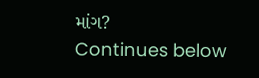માંગ?
Continues below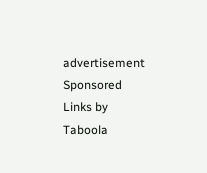advertisement
Sponsored Links by Taboola